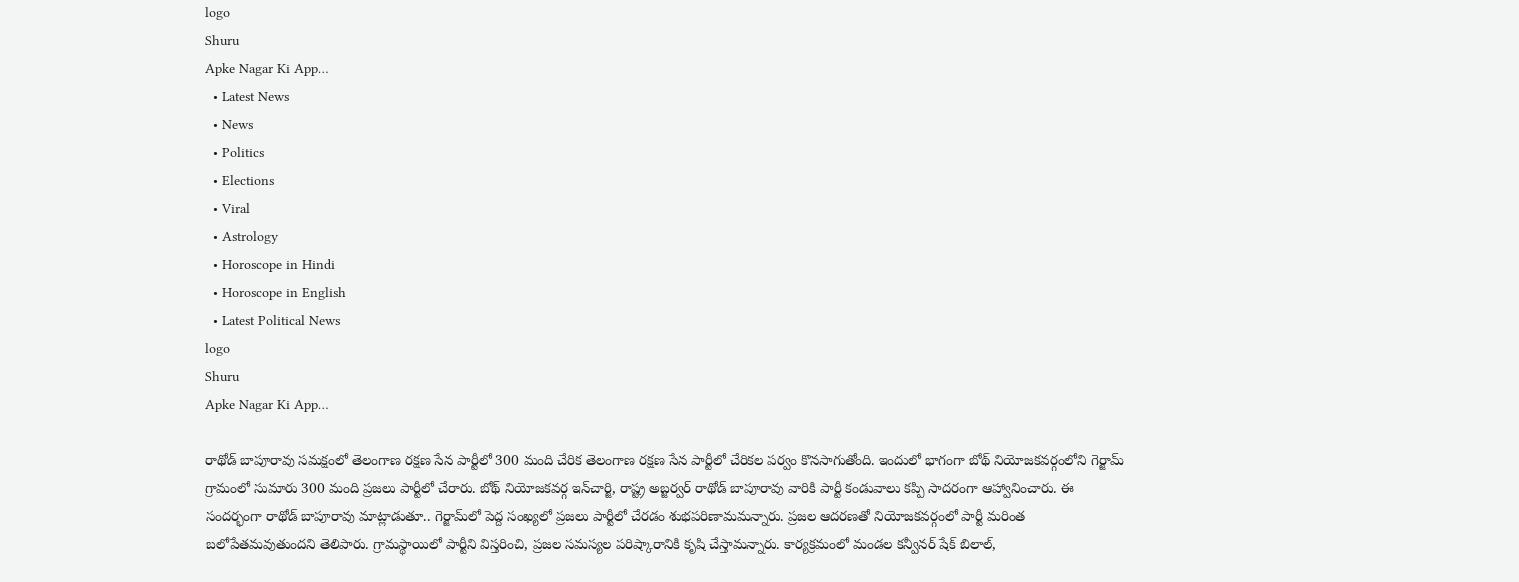logo
Shuru
Apke Nagar Ki App…
  • Latest News
  • News
  • Politics
  • Elections
  • Viral
  • Astrology
  • Horoscope in Hindi
  • Horoscope in English
  • Latest Political News
logo
Shuru
Apke Nagar Ki App…

రాథోడ్‌ బాపూరావు సమక్షంలో తెలంగాణ రక్షణ సేన పార్టీలో 300 మంది చేరిక తెలంగాణ రక్షణ సేన పార్టీలో చేరికల పర్వం కొనసాగుతోంది. ఇందులో భాగంగా బోథ్‌ నియోజకవర్గంలోని గెర్జామ్‌ గ్రామంలో సుమారు 300 మంది ప్రజలు పార్టీలో చేరారు. బోథ్‌ నియోజకవర్గ ఇన్‌చార్జి, రాష్ట్ర అబ్జర్వర్‌ రాథోడ్‌ బాపూరావు వారికి పార్టీ కండువాలు కప్పి సాదరంగా ఆహ్వానించారు. ఈ సందర్భంగా రాథోడ్‌ బాపూరావు మాట్లాడుతూ.. గెర్జామ్‌లో పెద్ద సంఖ్యలో ప్రజలు పార్టీలో చేరడం శుభపరిణామమన్నారు. ప్రజల ఆదరణతో నియోజకవర్గంలో పార్టీ మరింత బలోపేతమవుతుందని తెలిపారు. గ్రామస్థాయిలో పార్టీని విస్తరించి, ప్రజల సమస్యల పరిష్కారానికి కృషి చేస్తామన్నారు. కార్యక్రమంలో మండల కన్వీనర్‌ షేక్‌ బిలాల్‌,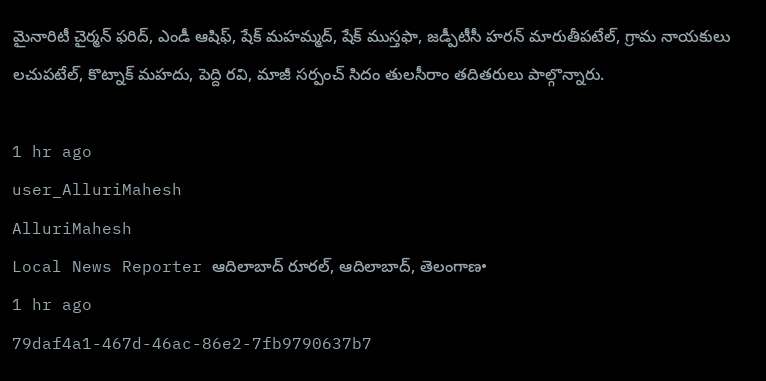మైనారిటీ చైర్మన్‌ ఫరిద్‌, ఎండీ ఆషిఫ్‌, షేక్‌ మహమ్మద్‌, షేక్‌ ముస్తఫా, జడ్పీటీసీ హరన్‌ మారుతీపటేల్‌, గ్రామ నాయకులు లచుపటేల్‌, కొట్నాక్‌ మహదు, పెద్ది రవి, మాజీ సర్పంచ్‌ సిదం తులసీరాం తదితరులు పాల్గొన్నారు.

1 hr ago
user_AlluriMahesh
AlluriMahesh
Local News Reporter ఆదిలాబాద్ రూరల్, ఆదిలాబాద్, తెలంగాణ•
1 hr ago
79daf4a1-467d-46ac-86e2-7fb9790637b7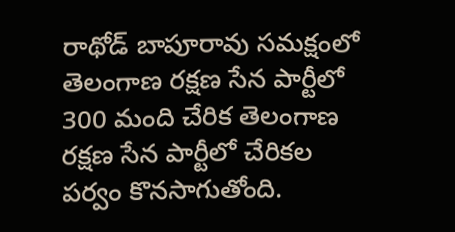రాథోడ్‌ బాపూరావు సమక్షంలో తెలంగాణ రక్షణ సేన పార్టీలో 300 మంది చేరిక తెలంగాణ రక్షణ సేన పార్టీలో చేరికల పర్వం కొనసాగుతోంది.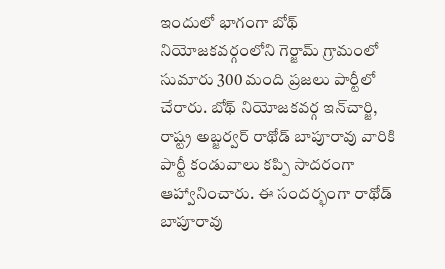ఇందులో భాగంగా బోథ్‌ నియోజకవర్గంలోని గెర్జామ్‌ గ్రామంలో సుమారు 300 మంది ప్రజలు పార్టీలో చేరారు. బోథ్‌ నియోజకవర్గ ఇన్‌చార్జి, రాష్ట్ర అబ్జర్వర్‌ రాథోడ్‌ బాపూరావు వారికి పార్టీ కండువాలు కప్పి సాదరంగా ఆహ్వానించారు. ఈ సందర్భంగా రాథోడ్‌ బాపూరావు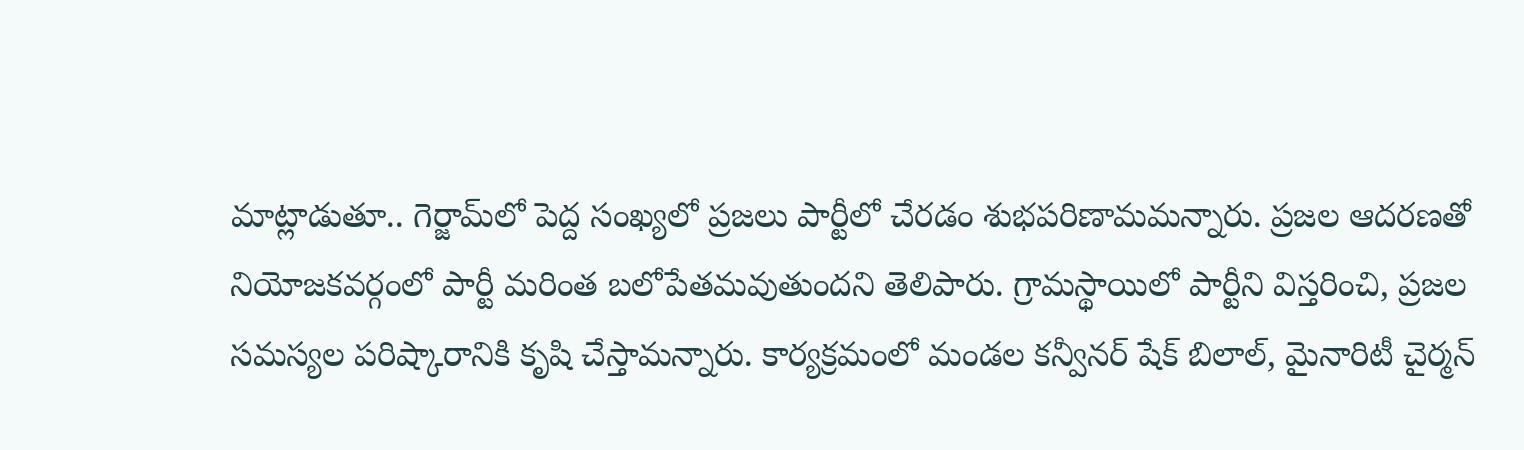మాట్లాడుతూ.. గెర్జామ్‌లో పెద్ద సంఖ్యలో ప్రజలు పార్టీలో చేరడం శుభపరిణామమన్నారు. ప్రజల ఆదరణతో నియోజకవర్గంలో పార్టీ మరింత బలోపేతమవుతుందని తెలిపారు. గ్రామస్థాయిలో పార్టీని విస్తరించి, ప్రజల సమస్యల పరిష్కారానికి కృషి చేస్తామన్నారు. కార్యక్రమంలో మండల కన్వీనర్‌ షేక్‌ బిలాల్‌, మైనారిటీ చైర్మన్‌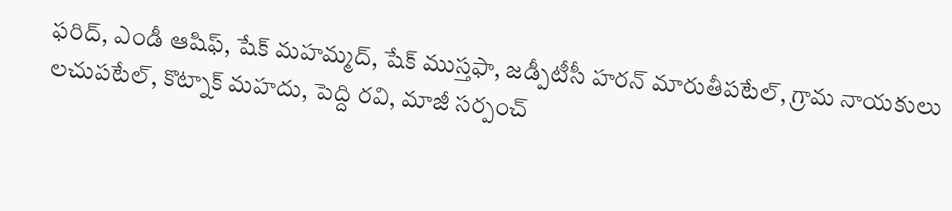ఫరిద్‌, ఎండీ ఆషిఫ్‌, షేక్‌ మహమ్మద్‌, షేక్‌ ముస్తఫా, జడ్పీటీసీ హరన్‌ మారుతీపటేల్‌, గ్రామ నాయకులు లచుపటేల్‌, కొట్నాక్‌ మహదు, పెద్ది రవి, మాజీ సర్పంచ్‌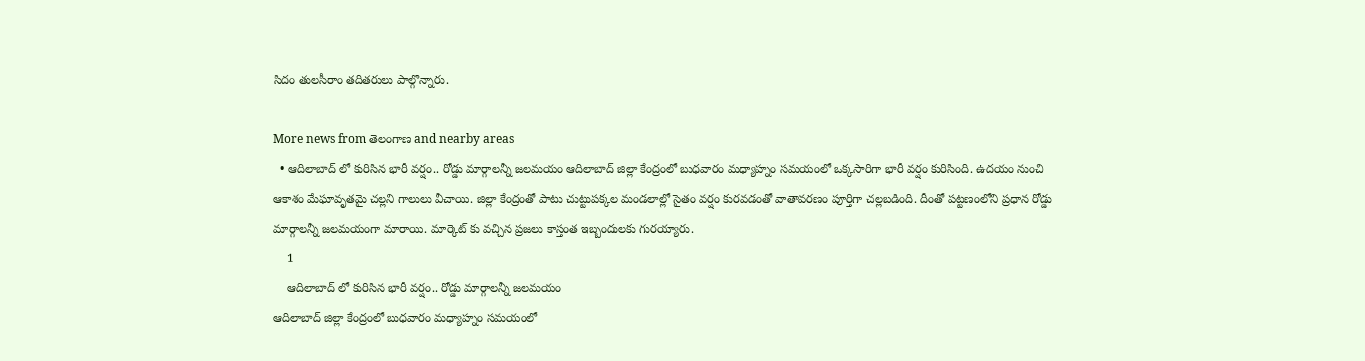సిదం తులసీరాం తదితరులు పాల్గొన్నారు.

More news from తెలంగాణ and nearby areas
  • ఆదిలాబాద్ లో కురిసిన భారీ వర్షం.. రోడ్డు మార్గాలన్నీ జలమయం ఆదిలాబాద్ జిల్లా కేంద్రంలో బుధవారం మధ్యాహ్నం సమయంలో ఒక్కసారిగా భారీ వర్షం కురిసింది. ఉదయం నుంచి ఆకాశం మేఘావృతమై చల్లని గాలులు వీచాయి. జిల్లా కేంద్రంతో పాటు చుట్టుపక్కల మండలాల్లో సైతం వర్షం కురవడంతో వాతావరణం పూర్తిగా చల్లబడింది. దీంతో పట్టణంలోని ప్రధాన రోడ్డు మార్గాలన్నీ జలమయంగా మారాయి. మార్కెట్ కు వచ్చిన ప్రజలు కాస్తంత ఇబ్బందులకు గురయ్యారు.
    1
    ఆదిలాబాద్ లో కురిసిన భారీ వర్షం.. రోడ్డు మార్గాలన్నీ జలమయం
ఆదిలాబాద్ జిల్లా కేంద్రంలో బుధవారం మధ్యాహ్నం సమయంలో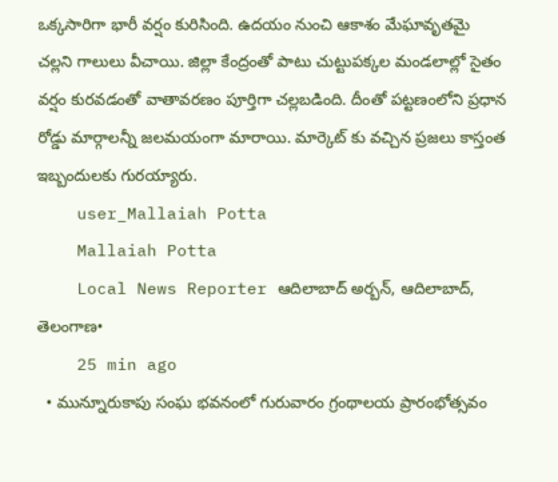ఒక్కసారిగా భారీ వర్షం కురిసింది. ఉదయం నుంచి ఆకాశం మేఘావృతమై చల్లని గాలులు వీచాయి. జిల్లా కేంద్రంతో పాటు చుట్టుపక్కల మండలాల్లో సైతం వర్షం కురవడంతో వాతావరణం పూర్తిగా చల్లబడింది. దీంతో పట్టణంలోని ప్రధాన రోడ్డు మార్గాలన్నీ జలమయంగా మారాయి. మార్కెట్ కు వచ్చిన ప్రజలు కాస్తంత ఇబ్బందులకు గురయ్యారు.
    user_Mallaiah Potta
    Mallaiah Potta
    Local News Reporter ఆదిలాబాద్ అర్బన్, ఆదిలాబాద్, తెలంగాణ•
    25 min ago
  • మున్నూరుకాపు సంఘ భవనంలో గురువారం గ్రంథాలయ ప్రారంభోత్సవం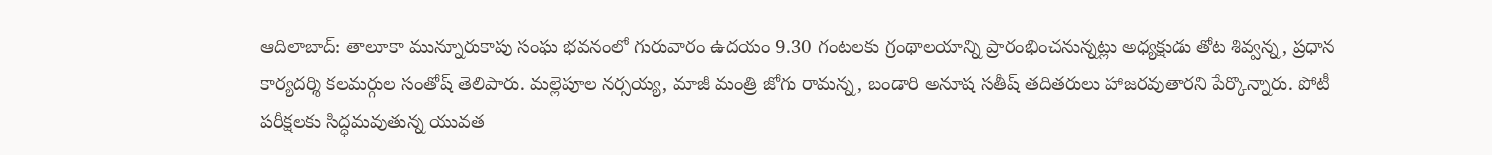ఆదిలాబాద్‌: తాలూకా మున్నూరుకాపు సంఘ భవనంలో గురువారం ఉదయం 9.30 గంటలకు గ్రంథాలయాన్ని ప్రారంభించనున్నట్లు అధ్యక్షుడు తోట శివ్వన్న, ప్రధాన కార్యదర్శి కలమర్గుల సంతోష్‌ తెలిపారు. మల్లెపూల నర్సయ్య, మాజీ మంత్రి జోగు రామన్న, బండారి అనూష సతీష్‌ తదితరులు హాజరవుతారని పేర్కొన్నారు. పోటీ పరీక్షలకు సిద్ధమవుతున్న యువత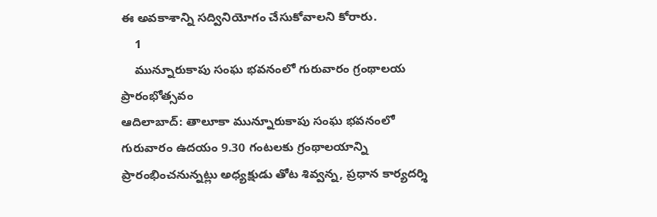ఈ అవకాశాన్ని సద్వినియోగం చేసుకోవాలని కోరారు.
    1
    మున్నూరుకాపు సంఘ భవనంలో గురువారం గ్రంథాలయ ప్రారంభోత్సవం
ఆదిలాబాద్‌: తాలూకా మున్నూరుకాపు సంఘ భవనంలో గురువారం ఉదయం 9.30 గంటలకు గ్రంథాలయాన్ని ప్రారంభించనున్నట్లు అధ్యక్షుడు తోట శివ్వన్న, ప్రధాన కార్యదర్శి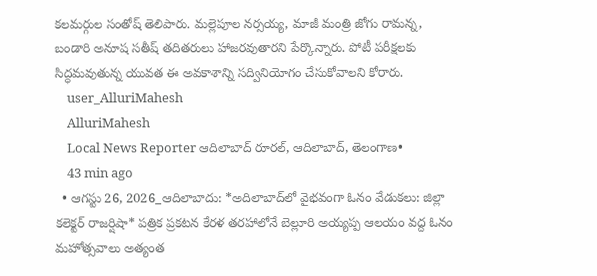కలమర్గుల సంతోష్‌ తెలిపారు. మల్లెపూల నర్సయ్య, మాజీ మంత్రి జోగు రామన్న, బండారి అనూష సతీష్‌ తదితరులు హాజరవుతారని పేర్కొన్నారు. పోటీ పరీక్షలకు సిద్ధమవుతున్న యువత ఈ అవకాశాన్ని సద్వినియోగం చేసుకోవాలని కోరారు.
    user_AlluriMahesh
    AlluriMahesh
    Local News Reporter ఆదిలాబాద్ రూరల్, ఆదిలాబాద్, తెలంగాణ•
    43 min ago
  • ఆగస్టు 26, 2026_ఆదిలాబాదు: *అదిలాబాద్‌లో వైభవంగా ఓనం వేడుకలు: జిల్లా కలెక్టర్ రాజర్షిషా* పత్రిక ప్రకటన కేరళ తరహాలోనే బెల్లూరి అయ్యప్ప ఆలయం వద్ద ఓనం మహోత్సవాలు అత్యంత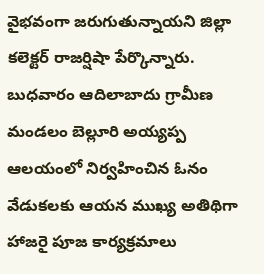వైభవంగా జరుగుతున్నాయని జిల్లా కలెక్టర్ రాజర్షిషా పేర్కొన్నారు. బుధవారం ఆదిలాబాదు గ్రామీణ మండలం బెల్లూరి అయ్యప్ప ఆలయంలో నిర్వహించిన ఓనం వేడుకలకు ఆయన ముఖ్య అతిథిగా హాజరై పూజ కార్యక్రమాలు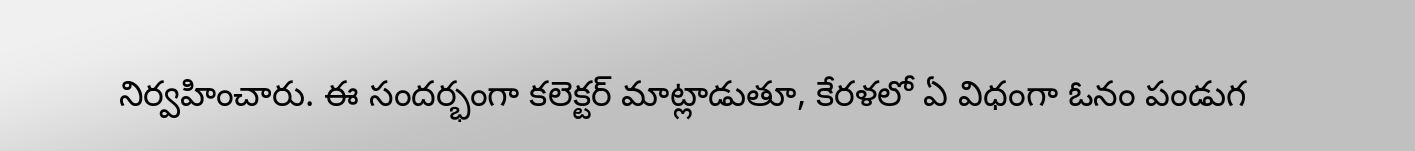నిర్వహించారు. ఈ సందర్భంగా కలెక్టర్ మాట్లాడుతూ, కేరళలో ఏ విధంగా ఓనం పండుగ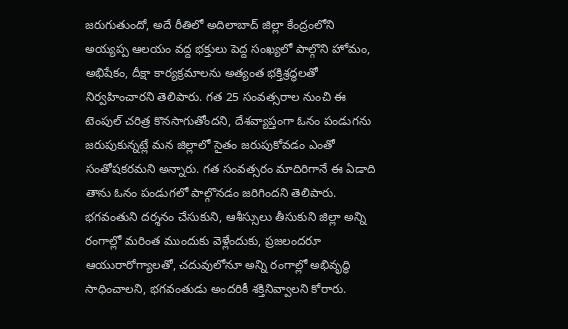జరుగుతుందో, అదే రీతిలో అదిలాబాద్ జిల్లా కేంద్రంలోని అయ్యప్ప ఆలయం వద్ద భక్తులు పెద్ద సంఖ్యలో పాల్గొని హోమం, అభిషేకం, దీక్షా కార్యక్రమాలను అత్యంత భక్తిశ్రద్ధలతో నిర్వహించారని తెలిపారు. గత 25 సంవత్సరాల నుంచి ఈ టెంపుల్ చరిత్ర కొనసాగుతోందని, దేశవ్యాప్తంగా ఓనం పండుగను జరుపుకున్నట్లే మన జిల్లాలో సైతం జరుపుకోవడం ఎంతో సంతోషకరమని అన్నారు. గత సంవత్సరం మాదిరిగానే ఈ ఏడాది తాను ఓనం పండుగలో పాల్గొనడం జరిగిందని తెలిపారు. భగవంతుని దర్శనం చేసుకుని, ఆశీస్సులు తీసుకుని జిల్లా అన్ని రంగాల్లో మరింత ముందుకు వెళ్లేందుకు, ప్రజలందరూ ఆయురారోగ్యాలతో, చదువులోనూ అన్ని రంగాల్లో అభివృద్ధి సాధించాలని, భగవంతుడు అందరికీ శక్తినివ్వాలని కోరారు.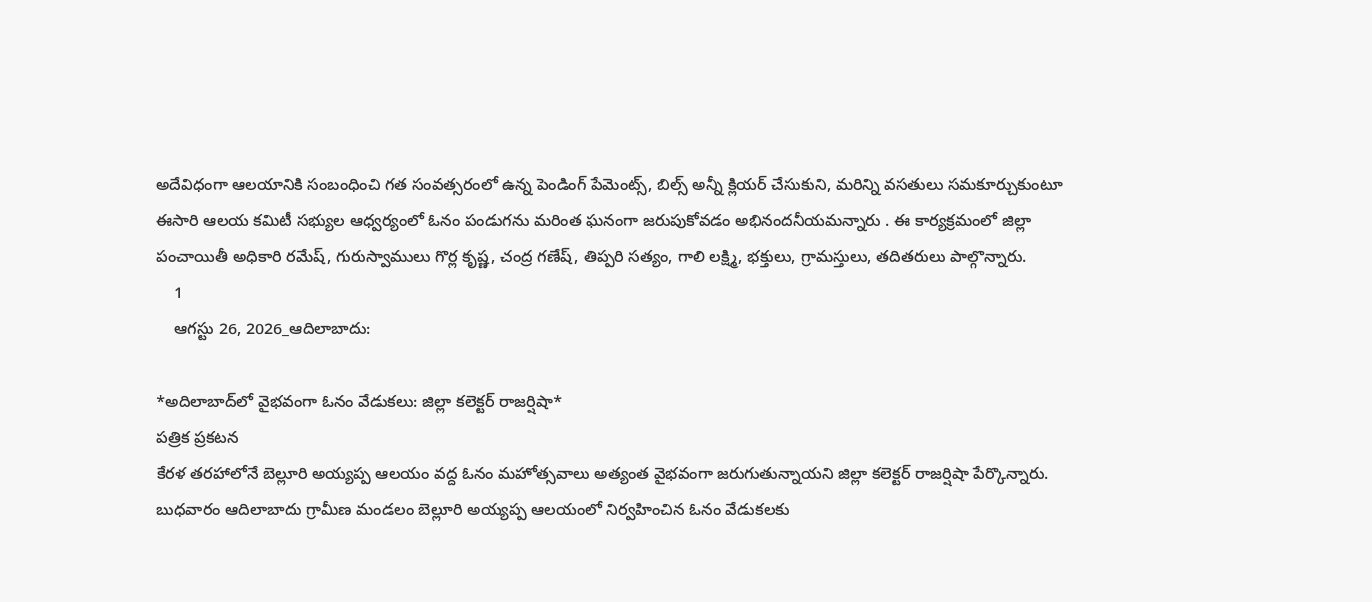అదేవిధంగా ఆలయానికి సంబంధించి గత సంవత్సరంలో ఉన్న పెండింగ్ పేమెంట్స్, బిల్స్ అన్నీ క్లియర్ చేసుకుని, మరిన్ని వసతులు సమకూర్చుకుంటూ ఈసారి ఆలయ కమిటీ సభ్యుల ఆధ్వర్యంలో ఓనం పండుగను మరింత ఘనంగా జరుపుకోవడం అభినందనీయమన్నారు . ఈ కార్యక్రమంలో జిల్లా పంచాయితీ అధికారి రమేష్, గురుస్వాములు గొర్ల కృష్ణ, చంద్ర గణేష్, తిప్పరి సత్యం, గాలి లక్ష్మి, భక్తులు, గ్రామస్తులు, తదితరులు పాల్గొన్నారు.
    1
    ఆగస్టు 26, 2026_ఆదిలాబాదు:

*అదిలాబాద్‌లో వైభవంగా ఓనం వేడుకలు: జిల్లా కలెక్టర్ రాజర్షిషా*
పత్రిక ప్రకటన
కేరళ తరహాలోనే బెల్లూరి అయ్యప్ప ఆలయం వద్ద ఓనం మహోత్సవాలు అత్యంత వైభవంగా జరుగుతున్నాయని జిల్లా కలెక్టర్ రాజర్షిషా పేర్కొన్నారు. బుధవారం ఆదిలాబాదు గ్రామీణ మండలం బెల్లూరి అయ్యప్ప ఆలయంలో నిర్వహించిన ఓనం వేడుకలకు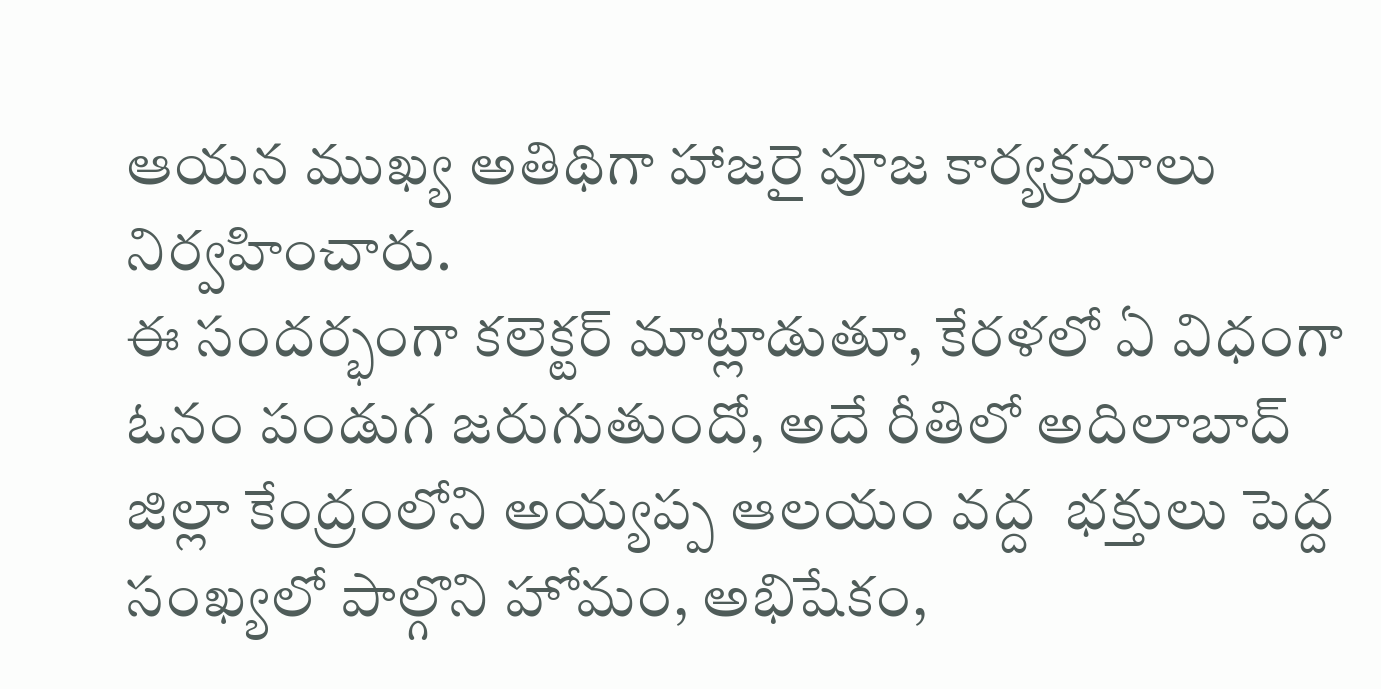ఆయన ముఖ్య అతిథిగా హాజరై పూజ కార్యక్రమాలు నిర్వహించారు.
ఈ సందర్భంగా కలెక్టర్ మాట్లాడుతూ, కేరళలో ఏ విధంగా ఓనం పండుగ జరుగుతుందో, అదే రీతిలో అదిలాబాద్ జిల్లా కేంద్రంలోని అయ్యప్ప ఆలయం వద్ద  భక్తులు పెద్ద సంఖ్యలో పాల్గొని హోమం, అభిషేకం,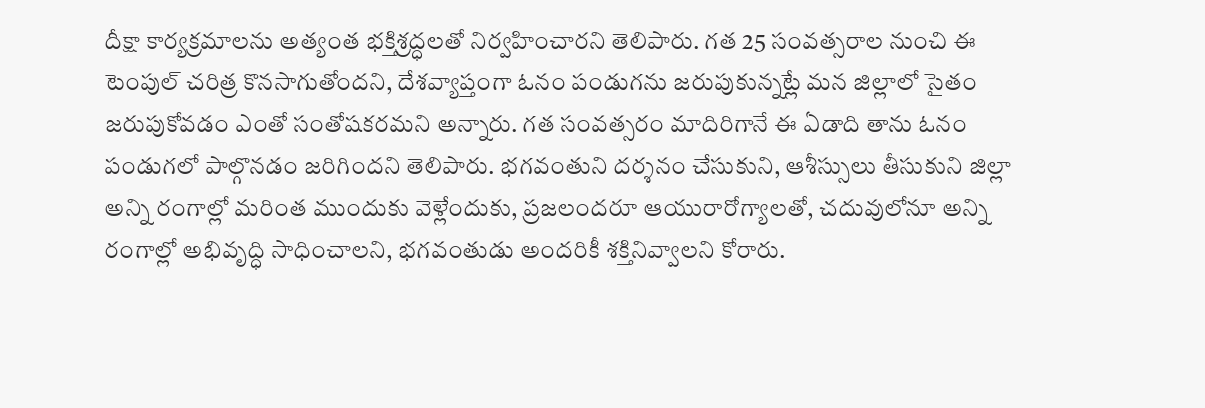దీక్షా కార్యక్రమాలను అత్యంత భక్తిశ్రద్ధలతో నిర్వహించారని తెలిపారు. గత 25 సంవత్సరాల నుంచి ఈ టెంపుల్ చరిత్ర కొనసాగుతోందని, దేశవ్యాప్తంగా ఓనం పండుగను జరుపుకున్నట్లే మన జిల్లాలో సైతం జరుపుకోవడం ఎంతో సంతోషకరమని అన్నారు. గత సంవత్సరం మాదిరిగానే ఈ ఏడాది తాను ఓనం పండుగలో పాల్గొనడం జరిగిందని తెలిపారు. భగవంతుని దర్శనం చేసుకుని, ఆశీస్సులు తీసుకుని జిల్లా అన్ని రంగాల్లో మరింత ముందుకు వెళ్లేందుకు, ప్రజలందరూ ఆయురారోగ్యాలతో, చదువులోనూ అన్ని రంగాల్లో అభివృద్ధి సాధించాలని, భగవంతుడు అందరికీ శక్తినివ్వాలని కోరారు.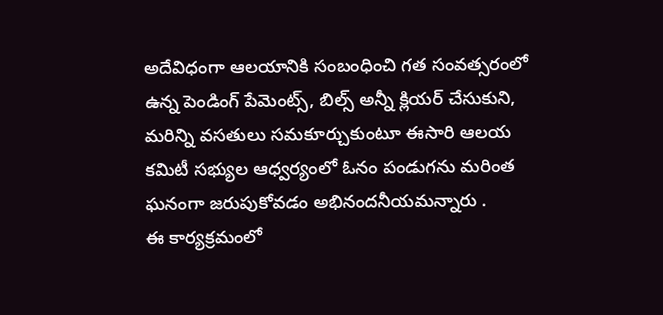అదేవిధంగా ఆలయానికి సంబంధించి గత సంవత్సరంలో ఉన్న పెండింగ్ పేమెంట్స్, బిల్స్ అన్నీ క్లియర్ చేసుకుని, మరిన్ని వసతులు సమకూర్చుకుంటూ ఈసారి ఆలయ కమిటీ సభ్యుల ఆధ్వర్యంలో ఓనం పండుగను మరింత ఘనంగా జరుపుకోవడం అభినందనీయమన్నారు .
ఈ కార్యక్రమంలో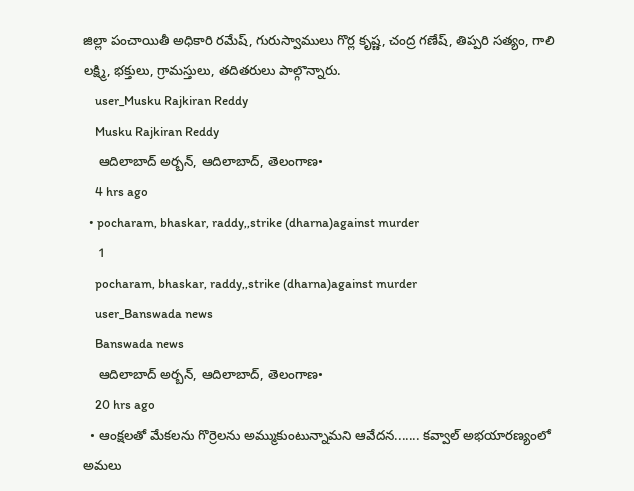జిల్లా పంచాయితీ అధికారి రమేష్, గురుస్వాములు గొర్ల కృష్ణ, చంద్ర గణేష్, తిప్పరి సత్యం, గాలి లక్ష్మి, భక్తులు, గ్రామస్తులు, తదితరులు పాల్గొన్నారు.
    user_Musku Rajkiran Reddy
    Musku Rajkiran Reddy
    ఆదిలాబాద్ అర్బన్, ఆదిలాబాద్, తెలంగాణ•
    4 hrs ago
  • pocharam, bhaskar, raddy,,strike (dharna)against murder
    1
    pocharam, bhaskar, raddy,,strike (dharna)against murder
    user_Banswada news
    Banswada news
    ఆదిలాబాద్ అర్బన్, ఆదిలాబాద్, తెలంగాణ•
    20 hrs ago
  • ఆంక్షలతో మేకలను గొర్రెలను అమ్ముకుంటున్నామని ఆవేదన....... కవ్వాల్ అభయారణ్యంలో అమలు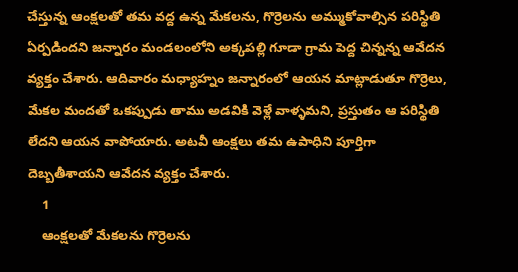చేస్తున్న ఆంక్షలతో తమ వద్ద ఉన్న మేకలను, గొర్రెలను అమ్ముకోవాల్సిన పరిస్థితి ఏర్పడిందని జన్నారం మండలంలోని అక్కపల్లి గూడా గ్రామ పెద్ద చిన్నన్న ఆవేదన వ్యక్తం చేశారు. ఆదివారం మధ్యాహ్నం జన్నారంలో ఆయన మాట్లాడుతూ గొర్రెలు, మేకల మందతో ఒకప్పుడు తాము అడవికి వెళ్లే వాళ్ళమని, ప్రస్తుతం ఆ పరిస్థితి లేదని ఆయన వాపోయారు. అటవీ ఆంక్షలు తమ ఉపాధిని పూర్తిగా దెబ్బతీశాయని ఆవేదన వ్యక్తం చేశారు.
    1
    ఆంక్షలతో మేకలను గొర్రెలను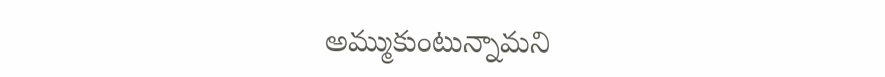అమ్ముకుంటున్నామని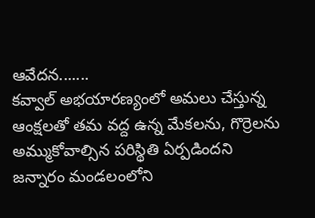ఆవేదన.......
కవ్వాల్ అభయారణ్యంలో అమలు చేస్తున్న ఆంక్షలతో తమ వద్ద ఉన్న మేకలను, గొర్రెలను అమ్ముకోవాల్సిన పరిస్థితి ఏర్పడిందని జన్నారం మండలంలోని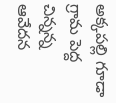అక్కపల్లి గూడా గ్రామ పెద్ద చిన్నన్న ఆవేదన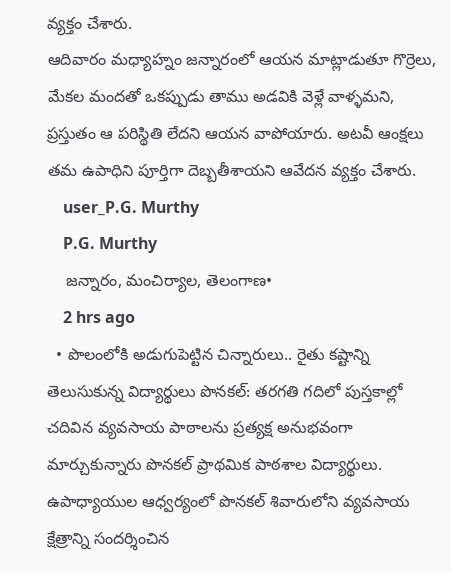వ్యక్తం చేశారు.
ఆదివారం మధ్యాహ్నం జన్నారంలో ఆయన మాట్లాడుతూ గొర్రెలు, మేకల మందతో ఒకప్పుడు తాము అడవికి వెళ్లే వాళ్ళమని, ప్రస్తుతం ఆ పరిస్థితి లేదని ఆయన వాపోయారు. అటవీ ఆంక్షలు తమ ఉపాధిని పూర్తిగా దెబ్బతీశాయని ఆవేదన వ్యక్తం చేశారు.
    user_P.G. Murthy
    P.G. Murthy
    జన్నారం, మంచిర్యాల, తెలంగాణ•
    2 hrs ago
  • పొలంలోకి అడుగుపెట్టిన చిన్నారులు.. రైతు కష్టాన్ని తెలుసుకున్న విద్యార్థులు పొనకల్: తరగతి గదిలో పుస్తకాల్లో చదివిన వ్యవసాయ పాఠాలను ప్రత్యక్ష అనుభవంగా మార్చుకున్నారు పొనకల్ ప్రాథమిక పాఠశాల విద్యార్థులు. ఉపాధ్యాయుల ఆధ్వర్యంలో పొనకల్ శివారులోని వ్యవసాయ క్షేత్రాన్ని సందర్శించిన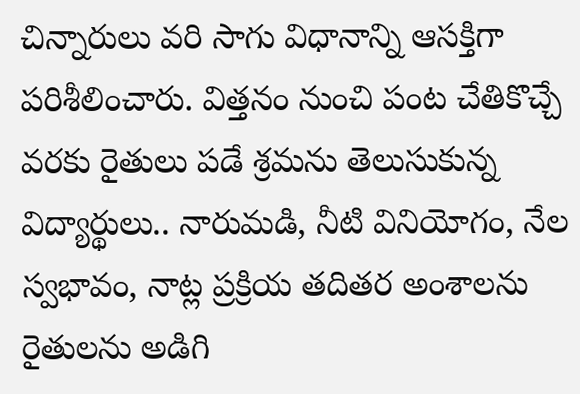చిన్నారులు వరి సాగు విధానాన్ని ఆసక్తిగా పరిశీలించారు. విత్తనం నుంచి పంట చేతికొచ్చే వరకు రైతులు పడే శ్రమను తెలుసుకున్న విద్యార్థులు.. నారుమడి, నీటి వినియోగం, నేల స్వభావం, నాట్ల ప్రక్రియ తదితర అంశాలను రైతులను అడిగి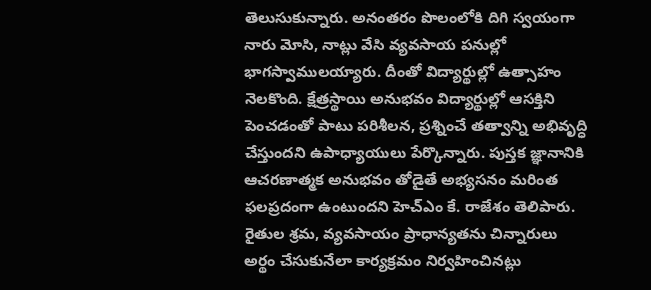తెలుసుకున్నారు. అనంతరం పొలంలోకి దిగి స్వయంగా నారు మోసి, నాట్లు వేసి వ్యవసాయ పనుల్లో భాగస్వాములయ్యారు. దీంతో విద్యార్థుల్లో ఉత్సాహం నెలకొంది. క్షేత్రస్థాయి అనుభవం విద్యార్థుల్లో ఆసక్తిని పెంచడంతో పాటు పరిశీలన, ప్రశ్నించే తత్వాన్ని అభివృద్ధి చేస్తుందని ఉపాధ్యాయులు పేర్కొన్నారు. పుస్తక జ్ఞానానికి ఆచరణాత్మక అనుభవం తోడైతే అభ్యసనం మరింత ఫలప్రదంగా ఉంటుందని హెచ్‌ఎం కే. రాజేశం తెలిపారు. రైతుల శ్రమ, వ్యవసాయం ప్రాధాన్యతను చిన్నారులు అర్థం చేసుకునేలా కార్యక్రమం నిర్వహించినట్లు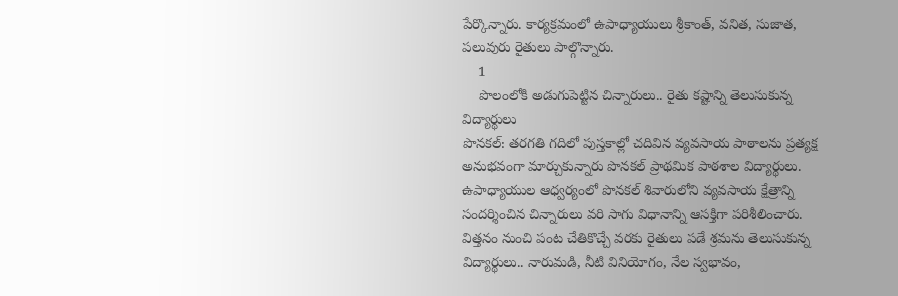పేర్కొన్నారు. కార్యక్రమంలో ఉపాధ్యాయులు శ్రీకాంత్, వనిత, సుజాత, పలువురు రైతులు పాల్గొన్నారు.
    1
    పొలంలోకి అడుగుపెట్టిన చిన్నారులు.. రైతు కష్టాన్ని తెలుసుకున్న విద్యార్థులు
పొనకల్: తరగతి గదిలో పుస్తకాల్లో చదివిన వ్యవసాయ పాఠాలను ప్రత్యక్ష అనుభవంగా మార్చుకున్నారు పొనకల్ ప్రాథమిక పాఠశాల విద్యార్థులు. ఉపాధ్యాయుల ఆధ్వర్యంలో పొనకల్ శివారులోని వ్యవసాయ క్షేత్రాన్ని సందర్శించిన చిన్నారులు వరి సాగు విధానాన్ని ఆసక్తిగా పరిశీలించారు.
విత్తనం నుంచి పంట చేతికొచ్చే వరకు రైతులు పడే శ్రమను తెలుసుకున్న విద్యార్థులు.. నారుమడి, నీటి వినియోగం, నేల స్వభావం,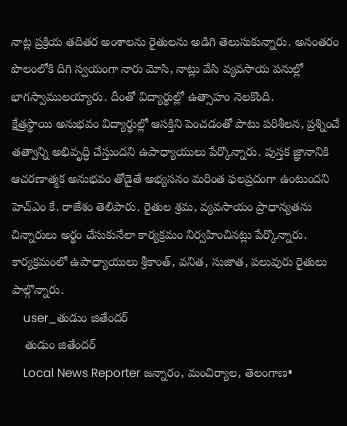నాట్ల ప్రక్రియ తదితర అంశాలను రైతులను అడిగి తెలుసుకున్నారు. అనంతరం పొలంలోకి దిగి స్వయంగా నారు మోసి, నాట్లు వేసి వ్యవసాయ పనుల్లో భాగస్వాములయ్యారు. దీంతో విద్యార్థుల్లో ఉత్సాహం నెలకొంది.
క్షేత్రస్థాయి అనుభవం విద్యార్థుల్లో ఆసక్తిని పెంచడంతో పాటు పరిశీలన, ప్రశ్నించే తత్వాన్ని అభివృద్ధి చేస్తుందని ఉపాధ్యాయులు పేర్కొన్నారు. పుస్తక జ్ఞానానికి ఆచరణాత్మక అనుభవం తోడైతే అభ్యసనం మరింత ఫలప్రదంగా ఉంటుందని హెచ్‌ఎం కే. రాజేశం తెలిపారు. రైతుల శ్రమ, వ్యవసాయం ప్రాధాన్యతను చిన్నారులు అర్థం చేసుకునేలా కార్యక్రమం నిర్వహించినట్లు పేర్కొన్నారు. కార్యక్రమంలో ఉపాధ్యాయులు శ్రీకాంత్, వనిత, సుజాత, పలువురు రైతులు పాల్గొన్నారు.
    user_తుడుం జితేందర్
    తుడుం జితేందర్
    Local News Reporter జన్నారం, మంచిర్యాల, తెలంగాణ•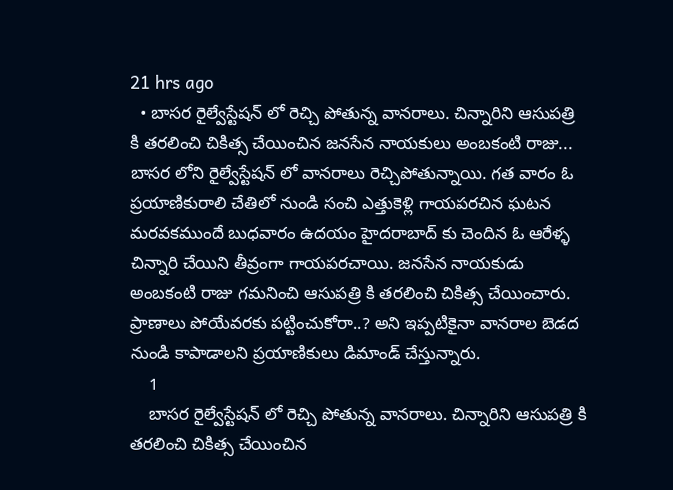21 hrs ago
  • బాసర రైల్వేస్టేషన్ లో రెచ్చి పోతున్న వానరాలు. చిన్నారిని ఆసుపత్రి కి తరలించి చికిత్స చేయించిన జనసేన నాయకులు అంబకంటి రాజు... బాసర లోని రైల్వేస్టేషన్ లో వానరాలు రెచ్చిపోతున్నాయి. గత వారం ఓ ప్రయాణికురాలి చేతిలో నుండి సంచి ఎత్తుకెళ్లి గాయపరచిన ఘటన మరవకముందే బుధవారం ఉదయం హైదరాబాద్ కు చెందిన ఓ ఆరేళ్ళ చిన్నారి చేయిని తీవ్రంగా గాయపరచాయి. జనసేన నాయకుడు అంబకంటి రాజు గమనించి ఆసుపత్రి కి తరలించి చికిత్స చేయించారు. ప్రాణాలు పోయేవరకు పట్టించుకోరా..? అని ఇప్పటికైనా వానరాల బెడద నుండి కాపాడాలని ప్రయాణికులు డిమాండ్ చేస్తున్నారు.
    1
    బాసర రైల్వేస్టేషన్ లో రెచ్చి పోతున్న వానరాలు. చిన్నారిని ఆసుపత్రి కి తరలించి చికిత్స చేయించిన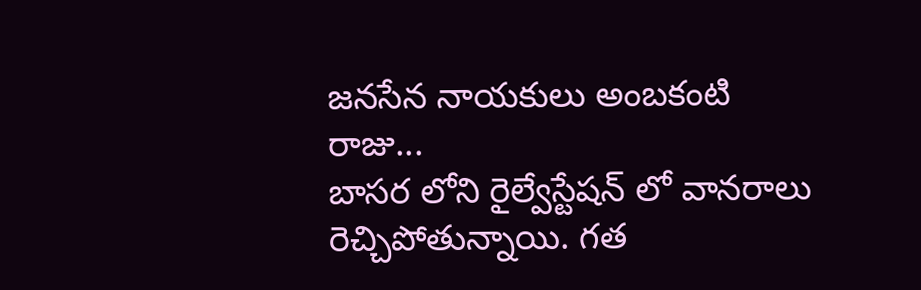జనసేన నాయకులు అంబకంటి రాజు...
బాసర లోని రైల్వేస్టేషన్ లో వానరాలు రెచ్చిపోతున్నాయి. గత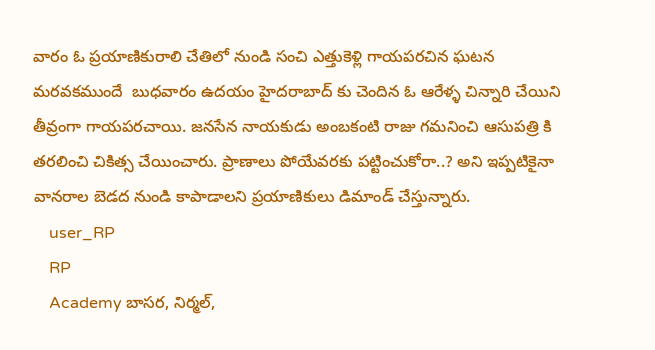వారం ఓ ప్రయాణికురాలి చేతిలో నుండి సంచి ఎత్తుకెళ్లి గాయపరచిన ఘటన మరవకముందే  బుధవారం ఉదయం హైదరాబాద్ కు చెందిన ఓ ఆరేళ్ళ చిన్నారి చేయిని తీవ్రంగా గాయపరచాయి. జనసేన నాయకుడు అంబకంటి రాజు గమనించి ఆసుపత్రి కి తరలించి చికిత్స చేయించారు. ప్రాణాలు పోయేవరకు పట్టించుకోరా..? అని ఇప్పటికైనా వానరాల బెడద నుండి కాపాడాలని ప్రయాణికులు డిమాండ్ చేస్తున్నారు.
    user_RP
    RP
    Academy బాసర, నిర్మల్,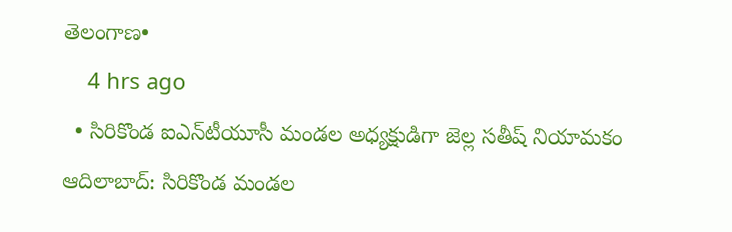తెలంగాణ•
    4 hrs ago
  • సిరికొండ ఐఎన్‌టీయూసీ మండల అధ్యక్షుడిగా జెల్ల సతీష్ నియామకం ఆదిలాబాద్‌: సిరికొండ మండల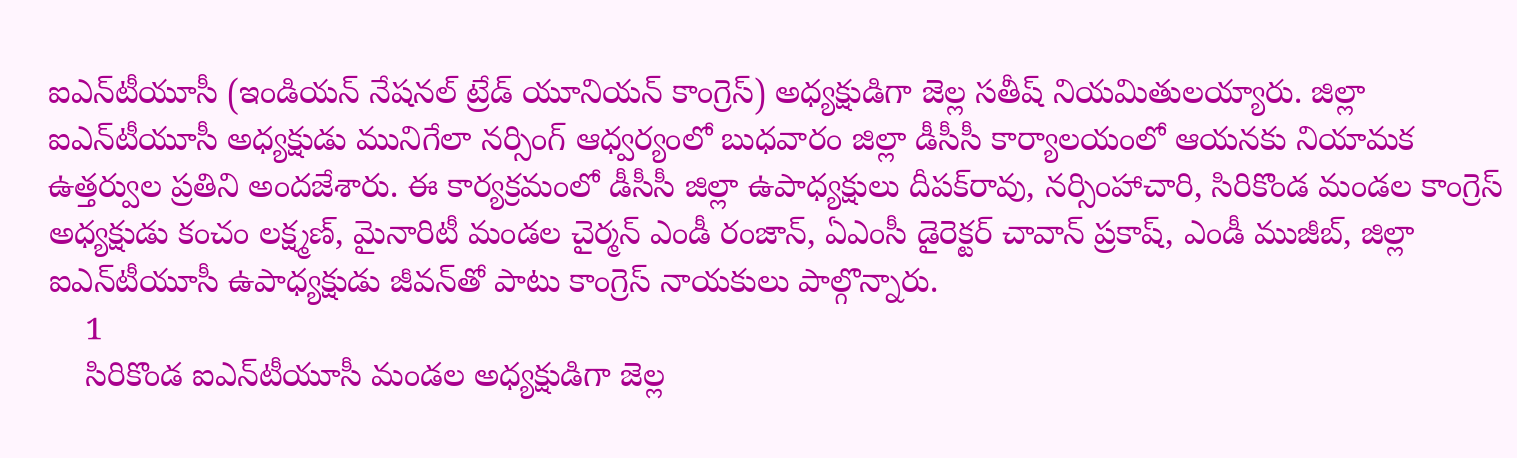ఐఎన్‌టీయూసీ (ఇండియన్‌ నేషనల్‌ ట్రేడ్‌ యూనియన్‌ కాంగ్రెస్‌) అధ్యక్షుడిగా జెల్ల సతీష్‌ నియమితులయ్యారు. జిల్లా ఐఎన్‌టీయూసీ అధ్యక్షుడు మునిగేలా నర్సింగ్‌ ఆధ్వర్యంలో బుధవారం జిల్లా డీసీసీ కార్యాలయంలో ఆయనకు నియామక ఉత్తర్వుల ప్రతిని అందజేశారు. ఈ కార్యక్రమంలో డీసీసీ జిల్లా ఉపాధ్యక్షులు దీపక్‌రావు, నర్సింహాచారి, సిరికొండ మండల కాంగ్రెస్‌ అధ్యక్షుడు కంచం లక్ష్మణ్‌, మైనారిటీ మండల చైర్మన్‌ ఎండీ రంజాన్‌, ఏఎంసీ డైరెక్టర్‌ చావాన్‌ ప్రకాష్‌, ఎండీ ముజీబ్‌, జిల్లా ఐఎన్‌టీయూసీ ఉపాధ్యక్షుడు జీవన్‌తో పాటు కాంగ్రెస్‌ నాయకులు పాల్గొన్నారు.
    1
    సిరికొండ ఐఎన్‌టీయూసీ మండల అధ్యక్షుడిగా జెల్ల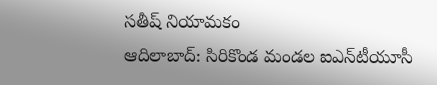సతీష్ నియామకం
ఆదిలాబాద్‌: సిరికొండ మండల ఐఎన్‌టీయూసీ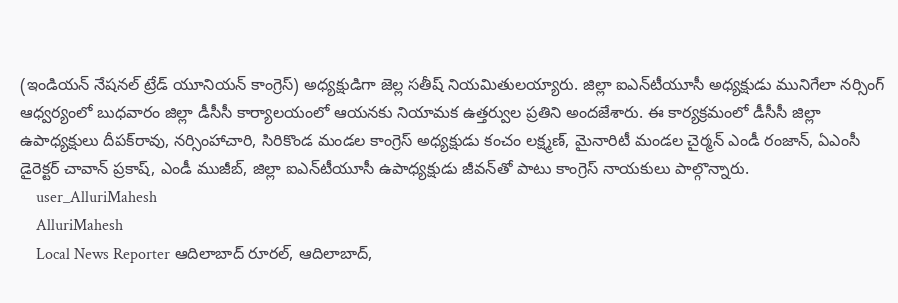(ఇండియన్‌ నేషనల్‌ ట్రేడ్‌ యూనియన్‌ కాంగ్రెస్‌) అధ్యక్షుడిగా జెల్ల సతీష్‌ నియమితులయ్యారు. జిల్లా ఐఎన్‌టీయూసీ అధ్యక్షుడు మునిగేలా నర్సింగ్‌ ఆధ్వర్యంలో బుధవారం జిల్లా డీసీసీ కార్యాలయంలో ఆయనకు నియామక ఉత్తర్వుల ప్రతిని అందజేశారు. ఈ కార్యక్రమంలో డీసీసీ జిల్లా ఉపాధ్యక్షులు దీపక్‌రావు, నర్సింహాచారి, సిరికొండ మండల కాంగ్రెస్‌ అధ్యక్షుడు కంచం లక్ష్మణ్‌, మైనారిటీ మండల చైర్మన్‌ ఎండీ రంజాన్‌, ఏఎంసీ డైరెక్టర్‌ చావాన్‌ ప్రకాష్‌, ఎండీ ముజీబ్‌, జిల్లా ఐఎన్‌టీయూసీ ఉపాధ్యక్షుడు జీవన్‌తో పాటు కాంగ్రెస్‌ నాయకులు పాల్గొన్నారు.
    user_AlluriMahesh
    AlluriMahesh
    Local News Reporter ఆదిలాబాద్ రూరల్, ఆదిలాబాద్,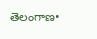తెలంగాణ•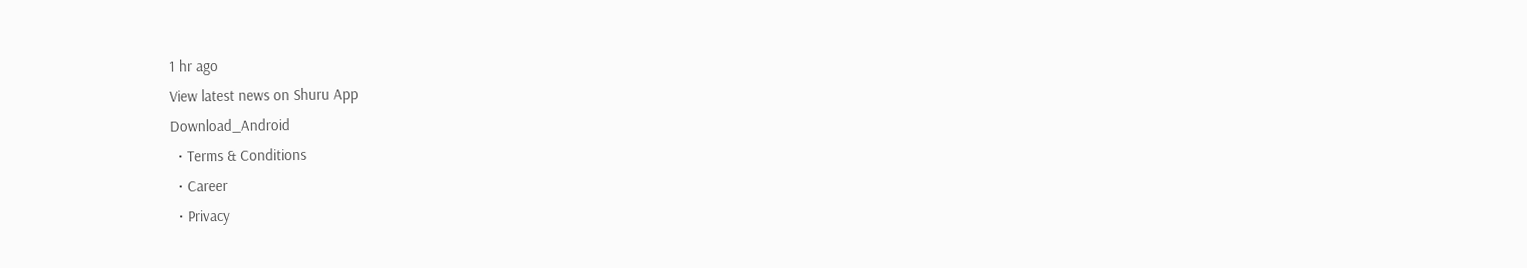1 hr ago
View latest news on Shuru App
Download_Android
  • Terms & Conditions
  • Career
  • Privacy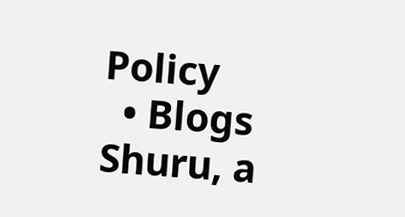Policy
  • Blogs
Shuru, a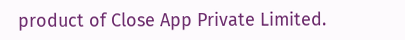product of Close App Private Limited.